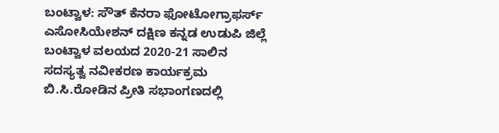ಬಂಟ್ವಾಳ: ಸೌತ್ ಕೆನರಾ ಫೋಟೋಗ್ರಾಫರ್ಸ್ ಎಸೋಸಿಯೇಶನ್ ದಕ್ಷಿಣ ಕನ್ನಡ ಉಡುಪಿ ಜಿಲ್ಲೆ ಬಂಟ್ವಾಳ ವಲಯದ 2020-21 ಸಾಲಿನ ಸದಸ್ಯತ್ವ ನವೀಕರಣ ಕಾರ್ಯಕ್ರಮ ಬಿ.ಸಿ.ರೋಡಿನ ಪ್ರೀತಿ ಸಭಾಂಗಣದಲ್ಲಿ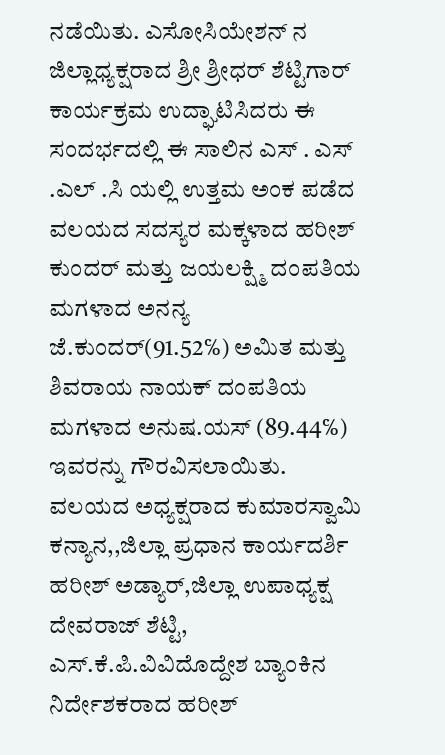ನಡೆಯಿತು. ಎಸೋಸಿಯೇಶನ್ ನ ಜಿಲ್ಲಾಧ್ಯಕ್ಷರಾದ ಶ್ರೀ ಶ್ರೀಧರ್ ಶೆಟ್ಟಿಗಾರ್ ಕಾರ್ಯಕ್ರಮ ಉದ್ಘಾಟಿಸಿದರು ಈ ಸಂದರ್ಭದಲ್ಲಿ ಈ ಸಾಲಿನ ಎಸ್ . ಎಸ್ .ಎಲ್ .ಸಿ ಯಲ್ಲಿ ಉತ್ತಮ ಅಂಕ ಪಡೆದ ವಲಯದ ಸದಸ್ಯರ ಮಕ್ಕಳಾದ ಹರೀಶ್ ಕುಂದರ್ ಮತ್ತು ಜಯಲಕ್ಷ್ಮಿ ದಂಪತಿಯ ಮಗಳಾದ ಅನನ್ಯ ಜೆ.ಕುಂದರ್(91.52℅) ಅಮಿತ ಮತ್ತು ಶಿವರಾಯ ನಾಯಕ್ ದಂಪತಿಯ ಮಗಳಾದ ಅನುಷ.ಯಸ್ (89.44℅) ಇವರನ್ನು ಗೌರವಿಸಲಾಯಿತು.
ವಲಯದ ಅಧ್ಯಕ್ಷರಾದ ಕುಮಾರಸ್ವಾಮಿ ಕನ್ಯಾನ,,ಜಿಲ್ಲಾ ಪ್ರಧಾನ ಕಾರ್ಯದರ್ಶಿ ಹರೀಶ್ ಅಡ್ಯಾರ್,ಜಿಲ್ಲಾ ಉಪಾಧ್ಯಕ್ಷ ದೇವರಾಜ್ ಶೆಟ್ಟಿ, ಎಸ್.ಕೆ.ಪಿ.ವಿವಿದೊದ್ದೇಶ ಬ್ಯಾಂಕಿನ ನಿರ್ದೇಶಕರಾದ ಹರೀಶ್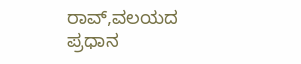ರಾವ್,ವಲಯದ ಪ್ರಧಾನ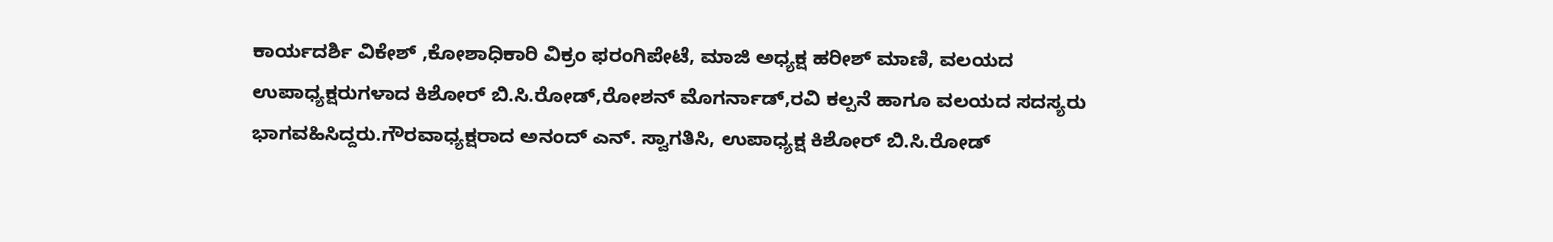ಕಾರ್ಯದರ್ಶಿ ವಿಕೇಶ್ ,ಕೋಶಾಧಿಕಾರಿ ವಿಕ್ರಂ ಫರಂಗಿಪೇಟೆ, ಮಾಜಿ ಅಧ್ಯಕ್ಷ ಹರೀಶ್ ಮಾಣಿ, ವಲಯದ ಉಪಾಧ್ಯಕ್ಷರುಗಳಾದ ಕಿಶೋರ್ ಬಿ.ಸಿ.ರೋಡ್,ರೋಶನ್ ಮೊಗರ್ನಾಡ್,ರವಿ ಕಲ್ಪನೆ ಹಾಗೂ ವಲಯದ ಸದಸ್ಯರು ಭಾಗವಹಿಸಿದ್ದರು.ಗೌರವಾಧ್ಯಕ್ಷರಾದ ಅನಂದ್ ಎನ್. ಸ್ವಾಗತಿಸಿ, ಉಪಾಧ್ಯಕ್ಷ ಕಿಶೋರ್ ಬಿ.ಸಿ.ರೋಡ್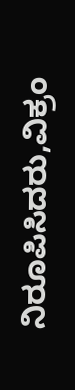ನಿರೂಪಿಸಿದರು,ವಿಕ್ರಂ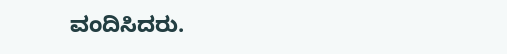ವಂದಿಸಿದರು.